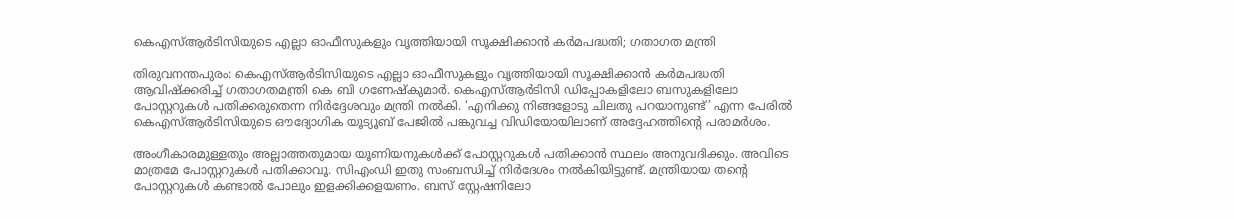കെഎസ്ആർടിസിയുടെ എല്ലാ ഓഫീസുകളും വൃത്തിയായി സൂക്ഷിക്കാൻ കർമപദ്ധതി; ഗതാഗത മന്ത്രി

തിരുവനന്തപുരം: കെഎസ്ആർടിസിയുടെ എല്ലാ ഓഫീസുകളും വൃത്തിയായി സൂക്ഷിക്കാൻ കർമപദ്ധതി ആവിഷ്‌ക്കരിച്ച് ഗതാഗതമന്ത്രി കെ ബി ഗണേഷ്‌കുമാർ. കെഎസ്ആർടിസി ഡിപ്പോകളിലോ ബസുകളിലോ പോസ്റ്ററുകൾ പതിക്കരുതെന്ന നിർദ്ദേശവും മന്ത്രി നൽകി. ‘എനിക്കു നിങ്ങളോടു ചിലതു പറയാനുണ്ട്’ എന്ന പേരിൽ കെഎസ്ആർടിസിയുടെ ഔദ്യോഗിക യൂട്യൂബ് പേജിൽ പങ്കുവച്ച വിഡിയോയിലാണ് അദ്ദേഹത്തിന്റെ പരാമർശം.

അംഗീകാരമുള്ളതും അല്ലാത്തതുമായ യൂണിയനുകൾക്ക് പോസ്റ്ററുകൾ പതിക്കാൻ സ്ഥലം അനുവദിക്കും. അവിടെ മാത്രമേ പോസ്റ്ററുകൾ പതിക്കാവൂ. സിഎംഡി ഇതു സംബന്ധിച്ച് നിർദേശം നൽകിയിട്ടുണ്ട്. മന്ത്രിയായ തന്റെ പോസ്റ്ററുകൾ കണ്ടാൽ പോലും ഇളക്കിക്കളയണം. ബസ് സ്റ്റേഷനിലോ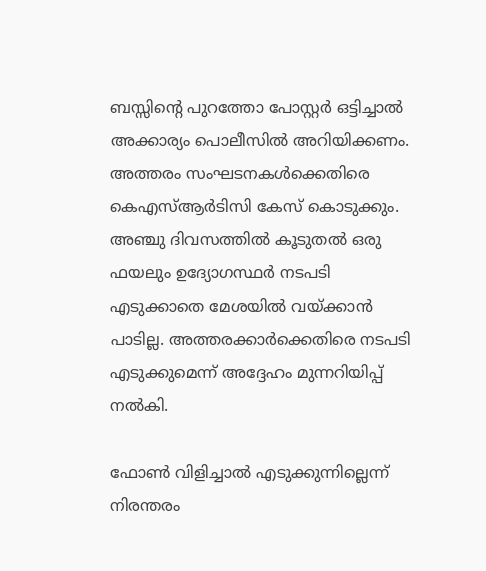ബസ്സിന്റെ പുറത്തോ പോസ്റ്റർ ഒട്ടിച്ചാൽ അക്കാര്യം പൊലീസിൽ അറിയിക്കണം. അത്തരം സംഘടനകൾക്കെതിരെ കെഎസ്ആർടിസി കേസ് കൊടുക്കും. അഞ്ചു ദിവസത്തിൽ കൂടുതൽ ഒരു ഫയലും ഉദ്യോഗസ്ഥർ നടപടി എടുക്കാതെ മേശയിൽ വയ്ക്കാൻ പാടില്ല. അത്തരക്കാർക്കെതിരെ നടപടി എടുക്കുമെന്ന് അദ്ദേഹം മുന്നറിയിപ്പ് നൽകി.

ഫോൺ വിളിച്ചാൽ എടുക്കുന്നില്ലെന്ന് നിരന്തരം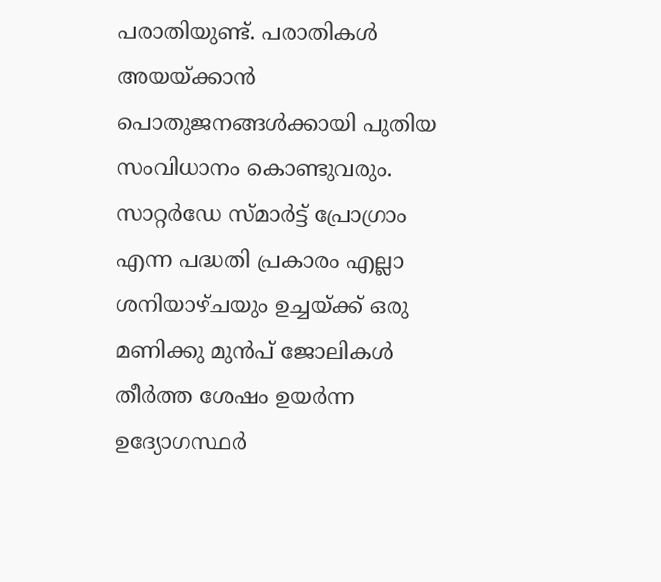പരാതിയുണ്ട്. പരാതികൾ അയയ്ക്കാൻ പൊതുജനങ്ങൾക്കായി പുതിയ സംവിധാനം കൊണ്ടുവരും. സാറ്റർഡേ സ്മാർട്ട് പ്രോഗ്രാം എന്ന പദ്ധതി പ്രകാരം എല്ലാ ശനിയാഴ്ചയും ഉച്ചയ്ക്ക് ഒരു മണിക്കു മുൻപ് ജോലികൾ തീർത്ത ശേഷം ഉയർന്ന ഉദ്യോഗസ്ഥർ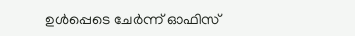ഉൾപ്പെടെ ചേർന്ന് ഓഫിസ്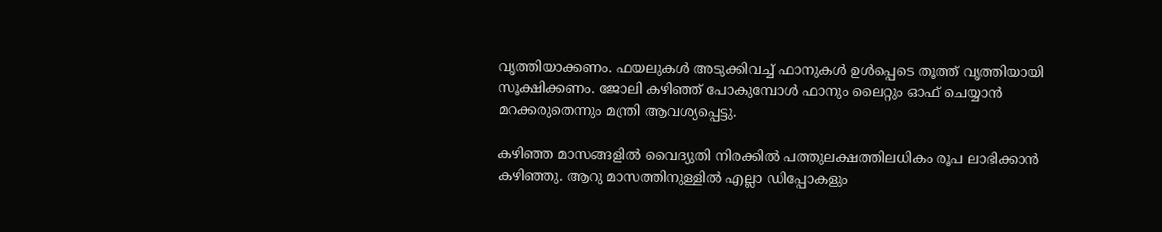വൃത്തിയാക്കണം. ഫയലുകൾ അടുക്കിവച്ച് ഫാനുകൾ ഉൾപ്പെടെ തൂത്ത് വൃത്തിയായി സൂക്ഷിക്കണം. ജോലി കഴിഞ്ഞ് പോകുമ്പോൾ ഫാനും ലൈറ്റും ഓഫ് ചെയ്യാൻ മറക്കരുതെന്നും മന്ത്രി ആവശ്യപ്പെട്ടു.

കഴിഞ്ഞ മാസങ്ങളിൽ വൈദ്യുതി നിരക്കിൽ പത്തുലക്ഷത്തിലധികം രൂപ ലാഭിക്കാൻ കഴിഞ്ഞു. ആറു മാസത്തിനുള്ളിൽ എല്ലാ ഡിപ്പോകളും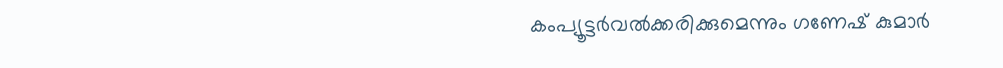കംപ്യൂട്ടർവൽക്കരിക്കുമെന്നും ഗണേഷ് കുമാർ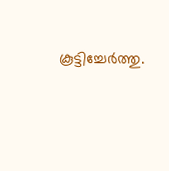കൂട്ടിച്ചേർത്തു.